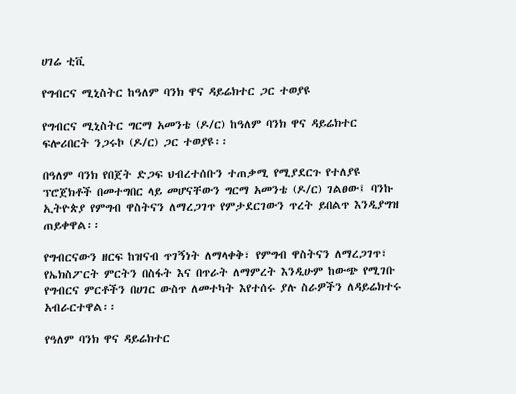ሀገሬ ቲቪ

የግብርና ሚኒስትር ከዓለም ባንክ ዋና ዳይሬክተር ጋር ተወያዩ

የግብርና ሚኒስትር ግርማ አመንቴ (ዶ/ር) ከዓለም ባንክ ዋና ዳይሬክተር ፍሎሪበርት ንጋሩኮ (ዶ/ር) ጋር ተወያዩ፡፡

በዓለም ባንክ የበጀት ድጋፍ ህብረተሰቡን ተጠቃሚ የሚያደርጉ የተለያዩ ፕሮጀክቶች በመተግበር ላይ መሆናቸውን ግርማ አመንቴ (ዶ/ር) ገልፀው፤ ባንኩ ኢትዮጵያ የምግብ ዋስትናን ለማረጋገጥ የምታደርገውን ጥረት ይበልጥ እንዲያግዝ ጠይቀዋል፡፡

የግብርናውን ዘርፍ ከዝናብ ጥገኝነት ለማላቀቅ፣ የምግብ ዋስትናን ለማረጋገጥ፣ የኤክስፖርት ምርትን በስፋት እና በጥራት ለማምረት እንዲሁም ከውጭ የሚገቡ የግብርና ምርቶችን በሀገር ውስጥ ለመተካት እየተሰሩ ያሉ ስራዎችን ለዳይሬክተሩ አብራርተዋል፡፡

የዓለም ባንክ ዋና ዳይሬክተር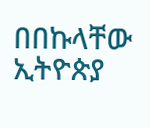በበኩላቸው ኢትዮጵያ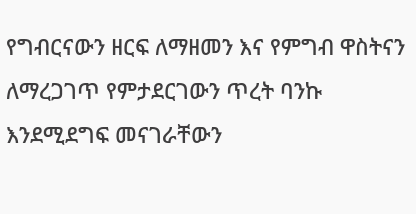የግብርናውን ዘርፍ ለማዘመን እና የምግብ ዋስትናን ለማረጋገጥ የምታደርገውን ጥረት ባንኩ እንደሚደግፍ መናገራቸውን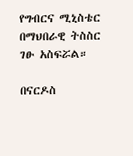የግብርና ሚኒስቴር በማህበራዊ ትስስር ገፁ አስፍሯል።

በናርዶስ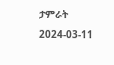ታምራት
2024-03-11